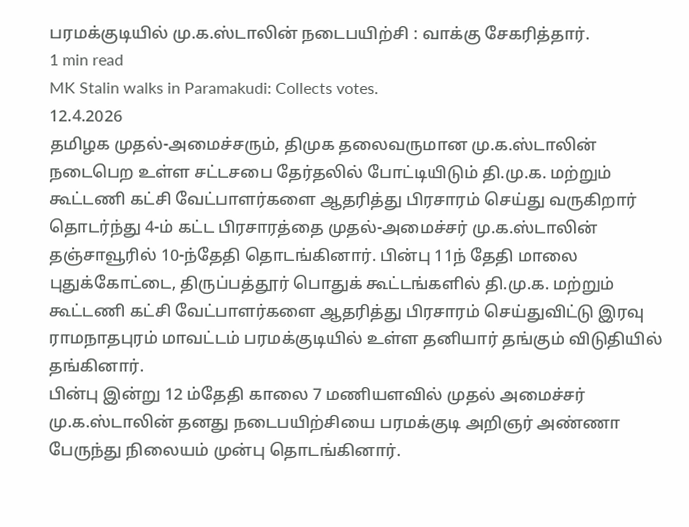பரமக்குடியில் மு.க.ஸ்டாலின் நடைபயிற்சி : வாக்கு சேகரித்தார்.
1 min read
MK Stalin walks in Paramakudi: Collects votes.
12.4.2026
தமிழக முதல்-அமைச்சரும், திமுக தலைவருமான மு.க.ஸ்டாலின் நடைபெற உள்ள சட்டசபை தேர்தலில் போட்டியிடும் தி.மு.க. மற்றும் கூட்டணி கட்சி வேட்பாளர்களை ஆதரித்து பிரசாரம் செய்து வருகிறார்
தொடர்ந்து 4-ம் கட்ட பிரசாரத்தை முதல்-அமைச்சர் மு.க.ஸ்டாலின் தஞ்சாவூரில் 10-ந்தேதி தொடங்கினார். பின்பு 11ந் தேதி மாலை புதுக்கோட்டை, திருப்பத்தூர் பொதுக் கூட்டங்களில் தி.மு.க. மற்றும் கூட்டணி கட்சி வேட்பாளர்களை ஆதரித்து பிரசாரம் செய்துவிட்டு இரவு ராமநாதபுரம் மாவட்டம் பரமக்குடியில் உள்ள தனியார் தங்கும் விடுதியில் தங்கினார்.
பின்பு இன்று 12 ம்தேதி காலை 7 மணியளவில் முதல் அமைச்சர் மு.க.ஸ்டாலின் தனது நடைபயிற்சியை பரமக்குடி அறிஞர் அண்ணா பேருந்து நிலையம் முன்பு தொடங்கினார்.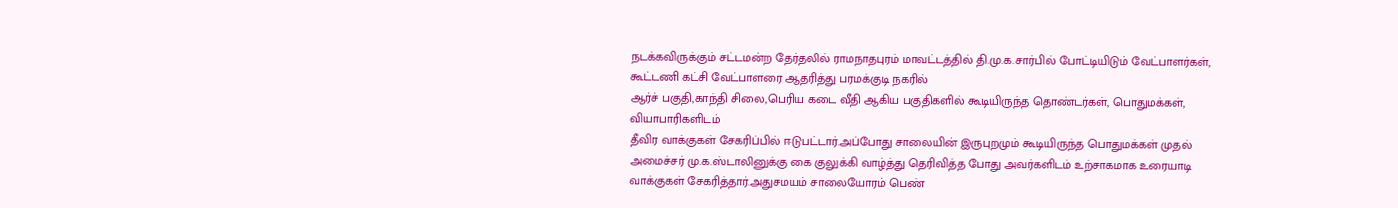நடக்கவிருக்கும் சட்டமன்ற தேர்தலில் ராமநாதபுரம் மாவட்டத்தில் தி.மு.க.சார்பில் போட்டியிடும் வேட்பாளர்கள், கூட்டணி கட்சி வேட்பாளரை ஆதரித்து பரமக்குடி நகரில்
ஆர்ச் பகுதி,காந்தி சிலை,பெரிய கடை வீதி ஆகிய பகுதிகளில் கூடியிருந்த தொண்டர்கள், பொதுமக்கள், வியாபாரிகளிடம்
தீவிர வாக்குகள் சேகரிப்பில் ஈடுபட்டார்.அப்போது சாலையின் இருபுறமும் கூடியிருந்த பொதுமக்கள் முதல் அமைச்சர் மு.க.ஸ்டாலினுக்கு கை குலுக்கி வாழ்த்து தெரிவித்த போது அவர்களிடம் உற்சாகமாக உரையாடி வாக்குகள் சேகரித்தார்.அதுசமயம் சாலையோரம் பெண்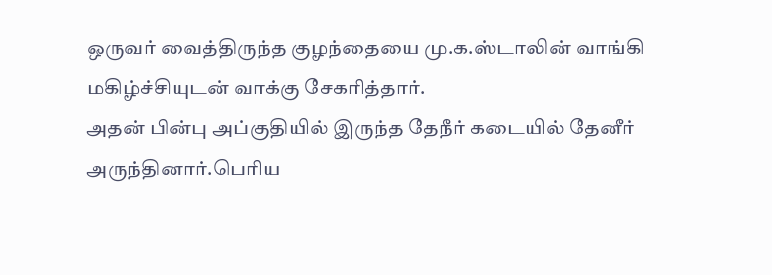ஒருவர் வைத்திருந்த குழந்தையை மு.க.ஸ்டாலின் வாங்கி மகிழ்ச்சியுடன் வாக்கு சேகரித்தார்.
அதன் பின்பு அப்குதியில் இருந்த தேநீர் கடையில் தேனீர் அருந்தினார்.பெரிய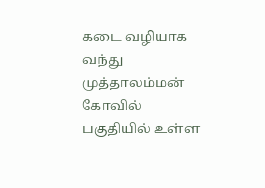கடை வழியாக வந்து முத்தாலம்மன் கோவில் பகுதியில் உள்ள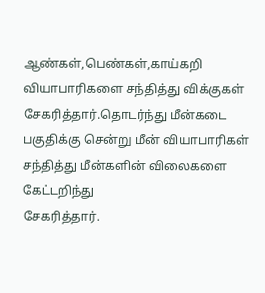ஆண்கள்,பெண்கள்,காய்கறி வியாபாரிகளை சந்தித்து விக்குகள் சேகரித்தார்.தொடர்ந்து மீன்கடை பகுதிக்கு சென்று மீன் வியாபாரிகள் சந்தித்து மீன்களின் விலைகளை கேட்டறிந்து
சேகரித்தார்.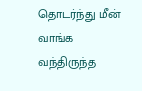தொடர்ந்து மீன் வாங்க வந்திருந்த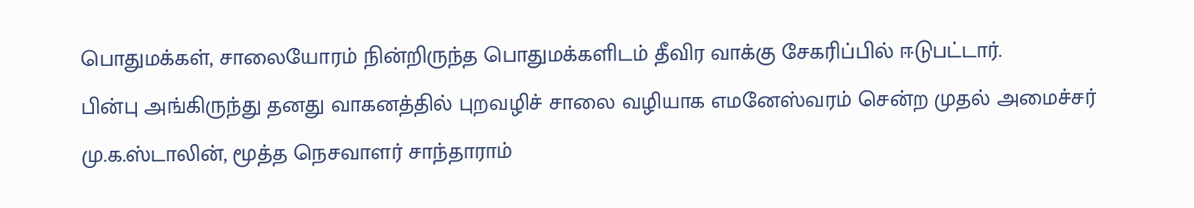பொதுமக்கள், சாலையோரம் நின்றிருந்த பொதுமக்களிடம் தீவிர வாக்கு சேகரிப்பில் ஈடுபட்டார்.
பின்பு அங்கிருந்து தனது வாகனத்தில் புறவழிச் சாலை வழியாக எமனேஸ்வரம் சென்ற முதல் அமைச்சர் மு.க.ஸ்டாலின், மூத்த நெசவாளர் சாந்தாராம்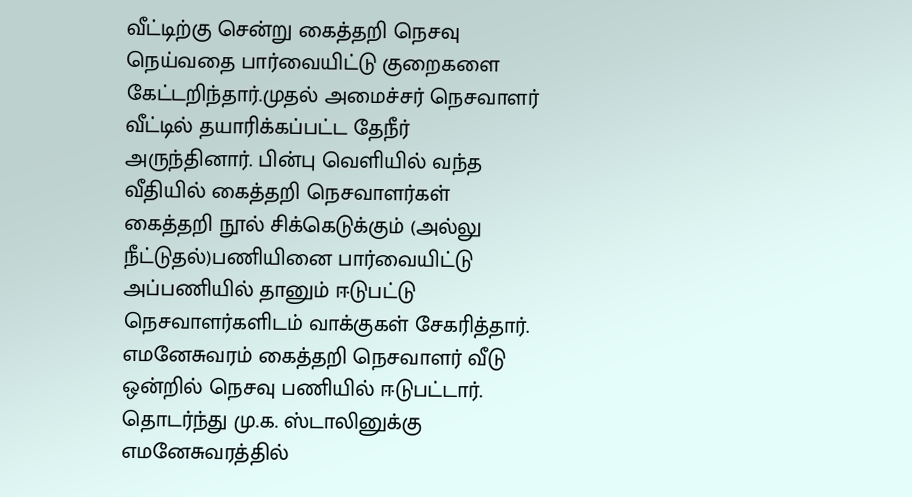வீட்டிற்கு சென்று கைத்தறி நெசவு நெய்வதை பார்வையிட்டு குறைகளை கேட்டறிந்தார்.முதல் அமைச்சர் நெசவாளர் வீட்டில் தயாரிக்கப்பட்ட தேநீர் அருந்தினார். பின்பு வெளியில் வந்த வீதியில் கைத்தறி நெசவாளர்கள் கைத்தறி நூல் சிக்கெடுக்கும் (அல்லு நீட்டுதல்)பணியினை பார்வையிட்டு அப்பணியில் தானும் ஈடுபட்டு நெசவாளர்களிடம் வாக்குகள் சேகரித்தார். எமனேசுவரம் கைத்தறி நெசவாளர் வீடு ஒன்றில் நெசவு பணியில் ஈடுபட்டார்.
தொடர்ந்து மு.க. ஸ்டாலினுக்கு எமனேசுவரத்தில்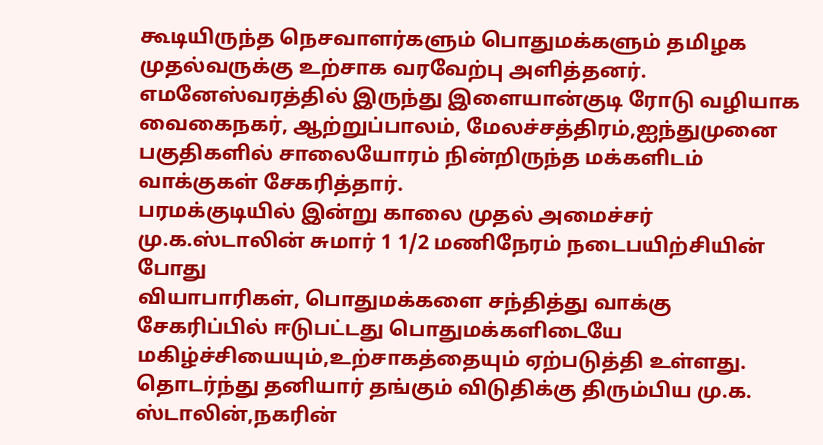கூடியிருந்த நெசவாளர்களும் பொதுமக்களும் தமிழக முதல்வருக்கு உற்சாக வரவேற்பு அளித்தனர்.
எமனேஸ்வரத்தில் இருந்து இளையான்குடி ரோடு வழியாக வைகைநகர், ஆற்றுப்பாலம், மேலச்சத்திரம்,ஐந்துமுனை பகுதிகளில் சாலையோரம் நின்றிருந்த மக்களிடம் வாக்குகள் சேகரித்தார்.
பரமக்குடியில் இன்று காலை முதல் அமைச்சர் மு.க.ஸ்டாலின் சுமார் 1 1/2 மணிநேரம் நடைபயிற்சியின் போது
வியாபாரிகள், பொதுமக்களை சந்தித்து வாக்கு சேகரிப்பில் ஈடுபட்டது பொதுமக்களிடையே மகிழ்ச்சியையும்,உற்சாகத்தையும் ஏற்படுத்தி உள்ளது. தொடர்ந்து தனியார் தங்கும் விடுதிக்கு திரும்பிய மு.க. ஸ்டாலின்,நகரின்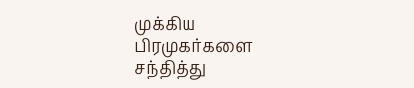முக்கிய பிரமுகர்களை சந்தித்து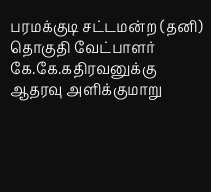பரமக்குடி சட்டமன்ற (தனி) தொகுதி வேட்பாளர் கே.கே.கதிரவனுக்கு ஆதரவு அளிக்குமாறு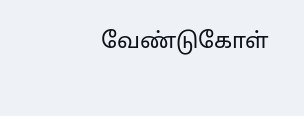வேண்டுகோள்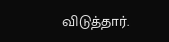விடுத்தார்.